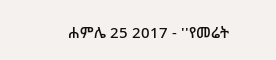ሐምሌ 25 2017 - ''የመሬት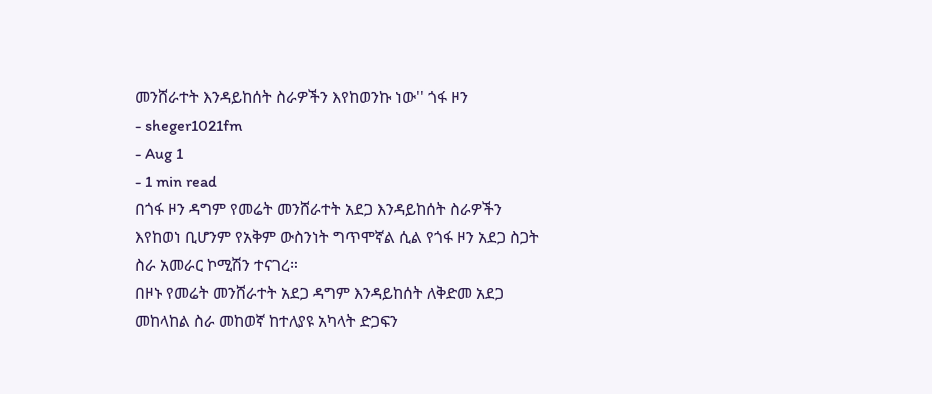መንሸራተት እንዳይከሰት ስራዎችን እየከወንኩ ነው'' ጎፋ ዞን
- sheger1021fm
- Aug 1
- 1 min read
በጎፋ ዞን ዳግም የመሬት መንሸራተት አደጋ እንዳይከሰት ስራዎችን እየከወነ ቢሆንም የአቅም ውስንነት ግጥሞኛል ሲል የጎፋ ዞን አደጋ ስጋት ስራ አመራር ኮሚሽን ተናገረ።
በዞኑ የመሬት መንሸራተት አደጋ ዳግም እንዳይከሰት ለቅድመ አደጋ መከላከል ስራ መከወኛ ከተለያዩ አካላት ድጋፍን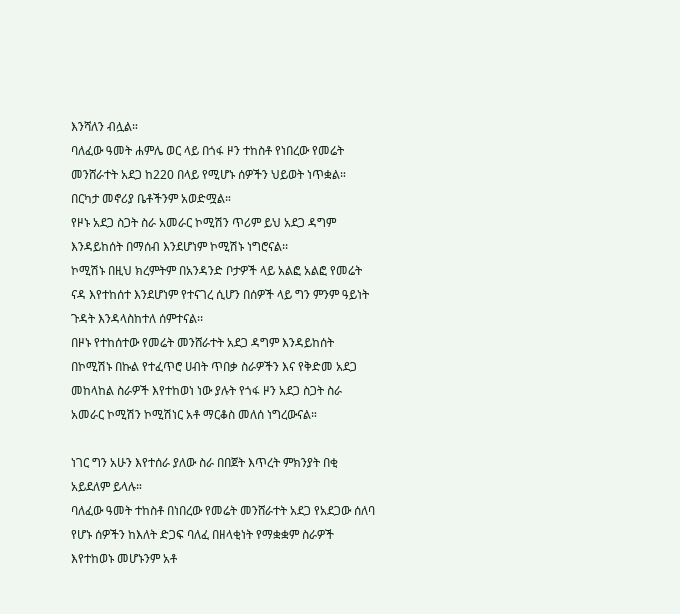እንሻለን ብሏል።
ባለፈው ዓመት ሐምሌ ወር ላይ በጎፋ ዞን ተከስቶ የነበረው የመሬት መንሸራተት አደጋ ከ220 በላይ የሚሆኑ ሰዎችን ህይወት ነጥቋል።
በርካታ መኖሪያ ቤቶችንም አወድሟል።
የዞኑ አደጋ ስጋት ስራ አመራር ኮሚሽን ጥሪም ይህ አደጋ ዳግም እንዳይከሰት በማሰብ እንደሆነም ኮሚሽኑ ነግሮናል፡፡
ኮሚሽኑ በዚህ ክረምትም በአንዳንድ ቦታዎች ላይ አልፎ አልፎ የመሬት ናዳ እየተከሰተ እንደሆነም የተናገረ ሲሆን በሰዎች ላይ ግን ምንም ዓይነት ጉዳት እንዳላስከተለ ሰምተናል፡፡
በዞኑ የተከሰተው የመሬት መንሸራተት አደጋ ዳግም እንዳይከሰት በኮሚሽኑ በኩል የተፈጥሮ ሀብት ጥበቃ ስራዎችን እና የቅድመ አደጋ መከላከል ስራዎች እየተከወነ ነው ያሉት የጎፋ ዞን አደጋ ስጋት ስራ አመራር ኮሚሽን ኮሚሽነር አቶ ማርቆስ መለሰ ነግረውናል።

ነገር ግን አሁን እየተሰራ ያለው ስራ በበጀት እጥረት ምክንያት በቂ አይደለም ይላሉ።
ባለፈው ዓመት ተከስቶ በነበረው የመሬት መንሸራተት አደጋ የአደጋው ሰለባ የሆኑ ሰዎችን ከእለት ድጋፍ ባለፈ በዘላቂነት የማቋቋም ስራዎች እየተከወኑ መሆኑንም አቶ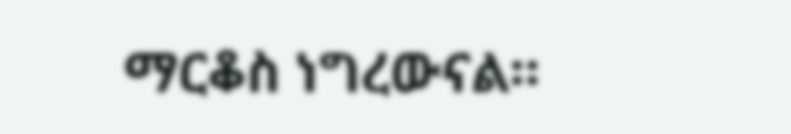ማርቆስ ነግረውናል።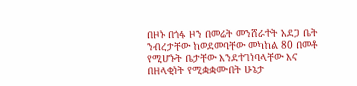በዞኑ በጎፋ ዞን በመሬት መንሸራተት አደጋ ቤት ንብረታቸው ከወደመባቸው መካከል 80 በመቶ የሚሆኑት ቤታቸው እንደተገነባላቸው እና በዘላቂነት የሚቋቋሙበት ሁኔታ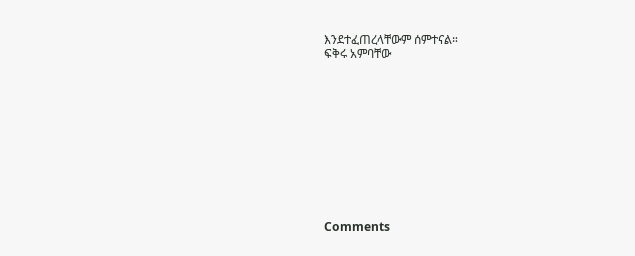እንደተፈጠረላቸውም ሰምተናል።
ፍቅሩ አምባቸው











Comments